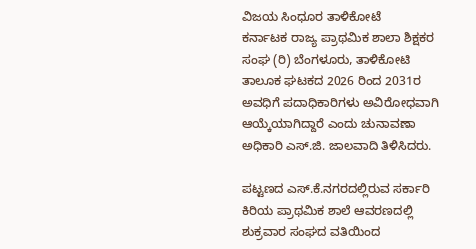ವಿಜಯ ಸಿಂಧೂರ ತಾಳಿಕೋಟೆ
ಕರ್ನಾಟಕ ರಾಜ್ಯ ಪ್ರಾಥಮಿಕ ಶಾಲಾ ಶಿಕ್ಷಕರ ಸಂಘ (ರಿ) ಬೆಂಗಳೂರು, ತಾಳಿಕೋಟಿ ತಾಲೂಕ ಘಟಕದ 2026 ರಿಂದ 2031ರ ಅವಧಿಗೆ ಪದಾಧಿಕಾರಿಗಳು ಅವಿರೋಧವಾಗಿ ಆಯ್ಕೆಯಾಗಿದ್ದಾರೆ ಎಂದು ಚುನಾವಣಾ ಅಧಿಕಾರಿ ಎಸ್.ಜಿ. ಜಾಲವಾದಿ ತಿಳಿಸಿದರು.

ಪಟ್ಟಣದ ಎಸ್.ಕೆ.ನಗರದಲ್ಲಿರುವ ಸರ್ಕಾರಿ ಕಿರಿಯ ಪ್ರಾಥಮಿಕ ಶಾಲೆ ಆವರಣದಲ್ಲಿ ಶುಕ್ರವಾರ ಸಂಘದ ವತಿಯಿಂದ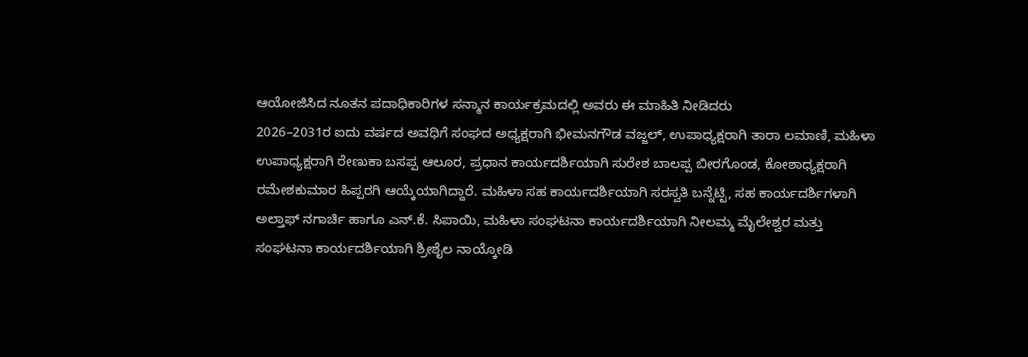ಆಯೋಜಿಸಿದ ನೂತನ ಪದಾಧಿಕಾರಿಗಳ ಸನ್ಮಾನ ಕಾರ್ಯಕ್ರಮದಲ್ಲಿ ಅವರು ಈ ಮಾಹಿತಿ ನೀಡಿದರು
2026–2031ರ ಐದು ವರ್ಷದ ಅವಧಿಗೆ ಸಂಘದ ಅಧ್ಯಕ್ಷರಾಗಿ ಭೀಮನಗೌಡ ವಜ್ಜಲ್, ಉಪಾಧ್ಯಕ್ಷರಾಗಿ ತಾರಾ ಲಮಾಣಿ, ಮಹಿಳಾ ಉಪಾಧ್ಯಕ್ಷರಾಗಿ ರೇಣುಕಾ ಬಸಪ್ಪ ಆಲೂರ, ಪ್ರಧಾನ ಕಾರ್ಯದರ್ಶಿಯಾಗಿ ಸುರೇಶ ಬಾಲಪ್ಪ ಬೀರಗೊಂಡ, ಕೋಶಾಧ್ಯಕ್ಷರಾಗಿ ರಮೇಶಕುಮಾರ ಹಿಪ್ಪರಗಿ ಆಯ್ಕೆಯಾಗಿದ್ದಾರೆ. ಮಹಿಳಾ ಸಹ ಕಾರ್ಯದರ್ಶಿಯಾಗಿ ಸರಸ್ವತಿ ಬನ್ನೆಟ್ಟಿ, ಸಹ ಕಾರ್ಯದರ್ಶಿಗಳಾಗಿ ಅಲ್ತಾಫ್ ನಗಾರ್ಚಿ ಹಾಗೂ ಎನ್.ಕೆ. ಸಿಪಾಯಿ, ಮಹಿಳಾ ಸಂಘಟನಾ ಕಾರ್ಯದರ್ಶಿಯಾಗಿ ನೀಲಮ್ಮ ಮೈಲೇಶ್ವರ ಮತ್ತು ಸಂಘಟನಾ ಕಾರ್ಯದರ್ಶಿಯಾಗಿ ಶ್ರೀಶೈಲ ನಾಯ್ಕೋಡಿ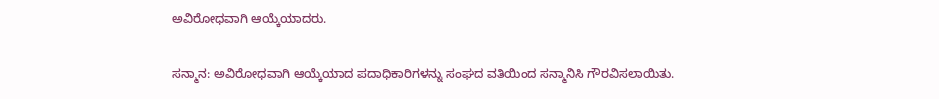ಅವಿರೋಧವಾಗಿ ಆಯ್ಕೆಯಾದರು.

ಸನ್ಮಾನ: ಅವಿರೋಧವಾಗಿ ಆಯ್ಕೆಯಾದ ಪದಾಧಿಕಾರಿಗಳನ್ನು ಸಂಘದ ವತಿಯಿಂದ ಸನ್ಮಾನಿಸಿ ಗೌರವಿಸಲಾಯಿತು.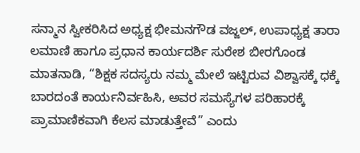ಸನ್ಮಾನ ಸ್ವೀಕರಿಸಿದ ಅಧ್ಯಕ್ಷ ಭೀಮನಗೌಡ ವಜ್ಜಲ್, ಉಪಾಧ್ಯಕ್ಷ ತಾರಾ ಲಮಾಣಿ ಹಾಗೂ ಪ್ರಧಾನ ಕಾರ್ಯದರ್ಶಿ ಸುರೇಶ ಬೀರಗೊಂಡ ಮಾತನಾಡಿ, “ಶಿಕ್ಷಕ ಸದಸ್ಯರು ನಮ್ಮ ಮೇಲೆ ಇಟ್ಟಿರುವ ವಿಶ್ವಾಸಕ್ಕೆ ಧಕ್ಕೆ ಬಾರದಂತೆ ಕಾರ್ಯನಿರ್ವಹಿಸಿ, ಅವರ ಸಮಸ್ಯೆಗಳ ಪರಿಹಾರಕ್ಕೆ ಪ್ರಾಮಾಣಿಕವಾಗಿ ಕೆಲಸ ಮಾಡುತ್ತೇವೆ” ಎಂದು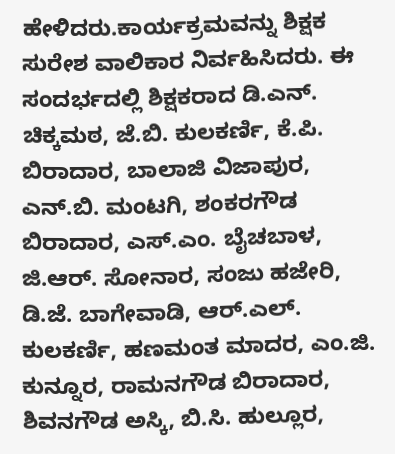ಹೇಳಿದರು.ಕಾರ್ಯಕ್ರಮವನ್ನು ಶಿಕ್ಷಕ ಸುರೇಶ ವಾಲಿಕಾರ ನಿರ್ವಹಿಸಿದರು. ಈ ಸಂದರ್ಭದಲ್ಲಿ ಶಿಕ್ಷಕರಾದ ಡಿ.ಎನ್. ಚಿಕ್ಕಮಠ, ಜೆ.ಬಿ. ಕುಲಕರ್ಣಿ, ಕೆ.ಪಿ. ಬಿರಾದಾರ, ಬಾಲಾಜಿ ವಿಜಾಪುರ, ಎನ್.ಬಿ. ಮಂಟಗಿ, ಶಂಕರಗೌಡ ಬಿರಾದಾರ, ಎಸ್.ಎಂ. ಬೈಚಬಾಳ, ಜಿ.ಆರ್. ಸೋನಾರ, ಸಂಜು ಹಜೇರಿ, ಡಿ.ಜೆ. ಬಾಗೇವಾಡಿ, ಆರ್.ಎಲ್. ಕುಲಕರ್ಣಿ, ಹಣಮಂತ ಮಾದರ, ಎಂ.ಜಿ. ಕುನ್ನೂರ, ರಾಮನಗೌಡ ಬಿರಾದಾರ, ಶಿವನಗೌಡ ಅಸ್ಕಿ, ಬಿ.ಸಿ. ಹುಲ್ಲೂರ,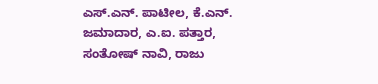ಎಸ್.ಎನ್. ಪಾಟೀಲ, ಕೆ.ಎನ್. ಜಮಾದಾರ, ಎ.ಐ. ಪತ್ತಾರ, ಸಂತೋಷ್ ನಾವಿ, ರಾಜು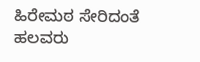ಹಿರೇಮಠ ಸೇರಿದಂತೆ ಹಲವರು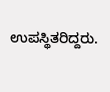ಉಪಸ್ಥಿತರಿದ್ದರು.